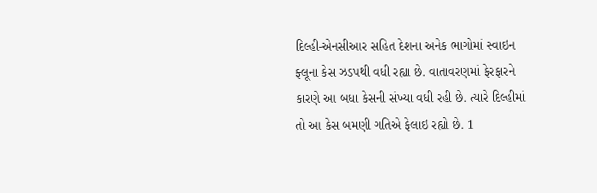દિલ્હી-એનસીઆર સહિત દેશના અનેક ભાગોમાં સ્વાઇન ફ્લૂના કેસ ઝડપથી વધી રહ્યા છે. વાતાવરણમાં ફેરફારને કારણે આ બધા કેસની સંખ્યા વધી રહી છે. ત્યારે દિલ્હીમાં તો આ કેસ બમણી ગતિએ ફેલાઇ રહ્યો છે. 1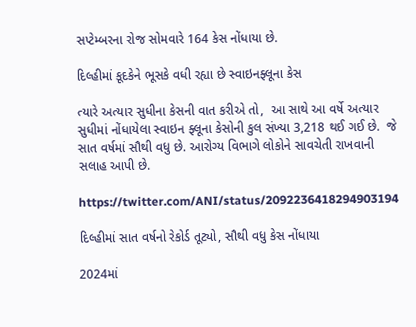સપ્ટેમ્બરના રોજ સોમવારે 164 કેસ નોંધાયા છે.

દિલ્હીમાં કૂદકેને ભૂસકે વધી રહ્યા છે સ્વાઇનફ્લૂના કેસ

ત્યારે અત્યાર સુધીના કેસની વાત કરીએ તો,  આ સાથે આ વર્ષે અત્યાર સુધીમાં નોંધાયેલા સ્વાઇન ફ્લૂના કેસોની કુલ સંખ્યા 3,218 થઈ ગઈ છે.  જે સાત વર્ષમાં સૌથી વધુ છે. આરોગ્ય વિભાગે લોકોને સાવચેતી રાખવાની સલાહ આપી છે.

https://twitter.com/ANI/status/2092236418294903194

દિલ્હીમાં સાત વર્ષનો રેકોર્ડ તૂટ્યો, સૌથી વધુ કેસ નોંધાયા

2024માં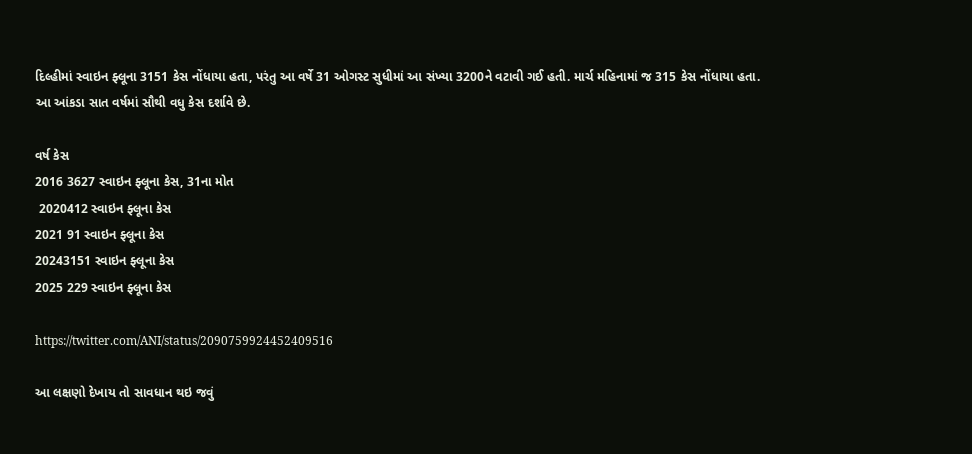દિલ્હીમાં સ્વાઇન ફ્લૂના 3151 કેસ નોંધાયા હતા, પરંતુ આ વર્ષે 31 ઓગસ્ટ સુધીમાં આ સંખ્યા 3200ને વટાવી ગઈ હતી. માર્ચ મહિનામાં જ 315 કેસ નોંધાયા હતા. આ આંકડા સાત વર્ષમાં સૌથી વધુ કેસ દર્શાવે છે.

વર્ષ કેસ
2016 3627 સ્વાઇન ફ્લૂના કેસ, 31ના મોત
 2020412 સ્વાઇન ફ્લૂના કેસ
2021 91 સ્વાઇન ફ્લૂના કેસ
20243151 સ્વાઇન ફ્લૂના કેસ
2025 229 સ્વાઇન ફ્લૂના કેસ

https://twitter.com/ANI/status/2090759924452409516

આ લક્ષણો દેખાય તો સાવધાન થઇ જવું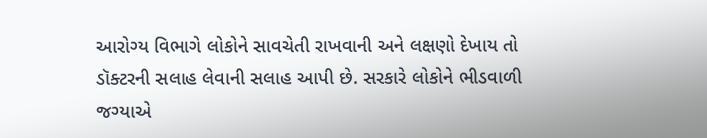આરોગ્ય વિભાગે લોકોને સાવચેતી રાખવાની અને લક્ષણો દેખાય તો ડૉક્ટરની સલાહ લેવાની સલાહ આપી છે. સરકારે લોકોને ભીડવાળી જગ્યાએ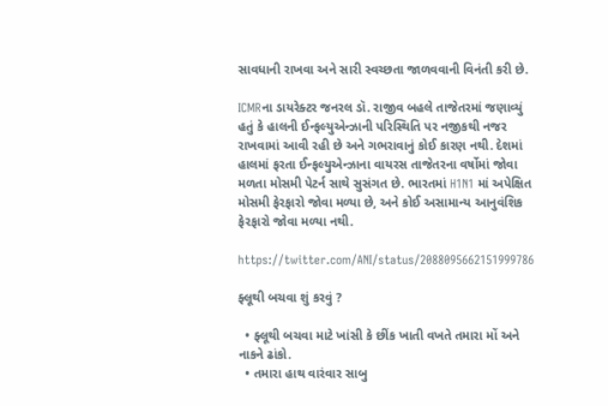સાવધાની રાખવા અને સારી સ્વચ્છતા જાળવવાની વિનંતી કરી છે.

ICMRના ડાયરેક્ટર જનરલ ડૉ. રાજીવ બહલે તાજેતરમાં જણાવ્યું હતું કે હાલની ઈન્ફલ્યુએન્ઝાની પરિસ્થિતિ પર નજીકથી નજર રાખવામાં આવી રહી છે અને ગભરાવાનું કોઈ કારણ નથી. દેશમાં હાલમાં ફરતા ઈન્ફલ્યુએન્ઝાના વાયરસ તાજેતરના વર્ષોમાં જોવા મળતા મોસમી પેટર્ન સાથે સુસંગત છે. ભારતમાં H1N1 માં અપેક્ષિત મોસમી ફેરફારો જોવા મળ્યા છે, અને કોઈ અસામાન્ય આનુવંશિક ફેરફારો જોવા મળ્યા નથી.

https://twitter.com/ANI/status/2088095662151999786

ફ્લૂથી બચવા શું કરવું ?

  • ફ્લૂથી બચવા માટે ખાંસી કે છીંક ખાતી વખતે તમારા મોં અને નાકને ઢાંકો.
  • તમારા હાથ વારંવાર સાબુ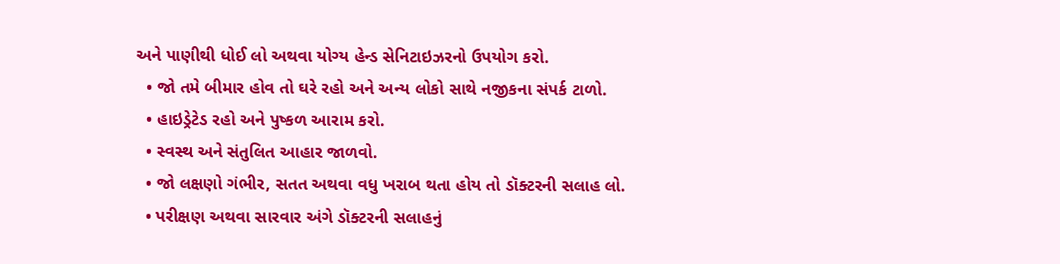અને પાણીથી ધોઈ લો અથવા યોગ્ય હેન્ડ સેનિટાઇઝરનો ઉપયોગ કરો.
  • જો તમે બીમાર હોવ તો ઘરે રહો અને અન્ય લોકો સાથે નજીકના સંપર્ક ટાળો.
  • હાઇડ્રેટેડ રહો અને પુષ્કળ આરામ કરો.
  • સ્વસ્થ અને સંતુલિત આહાર જાળવો.
  • જો લક્ષણો ગંભીર, સતત અથવા વધુ ખરાબ થતા હોય તો ડૉક્ટરની સલાહ લો.
  • પરીક્ષણ અથવા સારવાર અંગે ડૉક્ટરની સલાહનું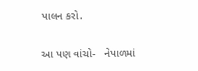પાલન કરો.

આ પણ વાંચો-   નેપાળમાં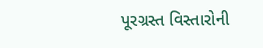પૂરગ્રસ્ત વિસ્તારોની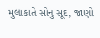મુલાકાતે સોનુ સૂદ, જાણો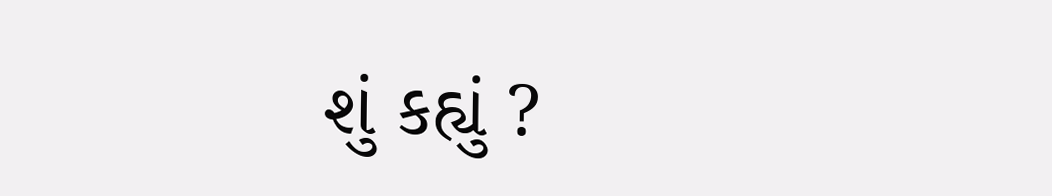શું કહ્યું ?